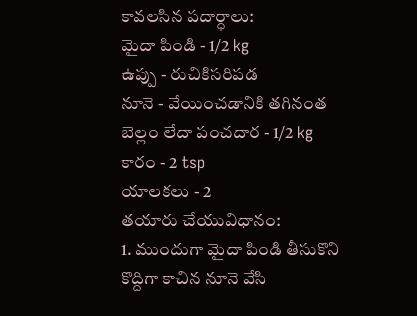కావలసిన పదార్ధాలు:
మైదా పిండి - 1/2 kg
ఉప్పు - రుచికిసరిపడ
నూనె - వేయించడానికి తగినంత
బెల్లం లేదా పంచదార - 1/2 kg
కారం - 2 tsp
యాలకలు - 2
తయారు చేయువిధానం:
1. ముందుగా మైదా పిండి తీసుకొని కొద్దిగా కాచిన నూనె వేసి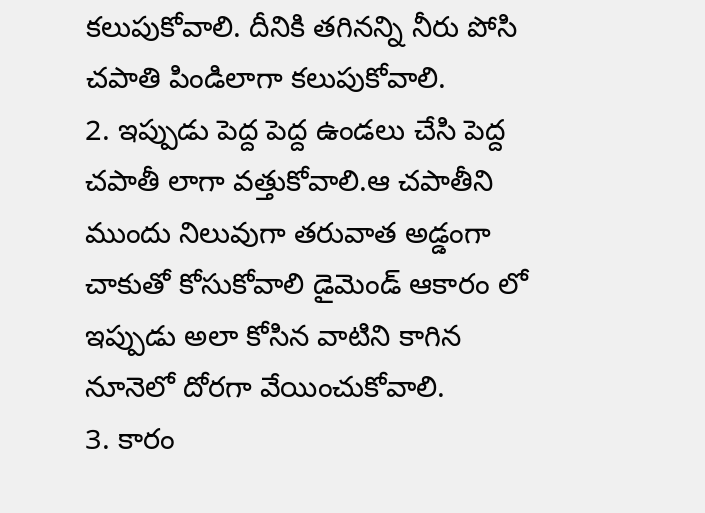కలుపుకోవాలి. దీనికి తగినన్ని నీరు పోసి చపాతి పిండిలాగా కలుపుకోవాలి.
2. ఇప్పుడు పెద్ద పెద్ద ఉండలు చేసి పెద్ద చపాతీ లాగా వత్తుకోవాలి.ఆ చపాతీని ముందు నిలువుగా తరువాత అడ్డంగా చాకుతో కోసుకోవాలి డైమెండ్ ఆకారం లో ఇప్పుడు అలా కోసిన వాటిని కాగిన నూనెలో దోరగా వేయించుకోవాలి.
3. కారం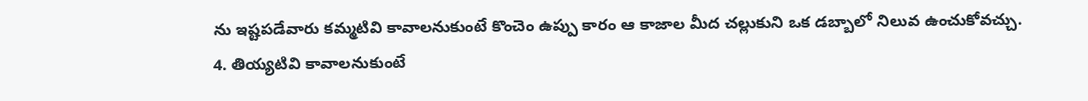ను ఇష్టపడేవారు కమ్మటివి కావాలనుకుంటే కొంచెం ఉప్పు కారం ఆ కాజాల మీద చల్లుకుని ఒక డబ్బాలో నిలువ ఉంచుకోవచ్చు.
4. తియ్యటివి కావాలనుకుంటే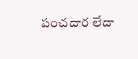పంచదార లేదా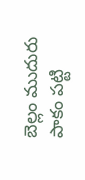బెల్లం ముదురు పాకం పట్టి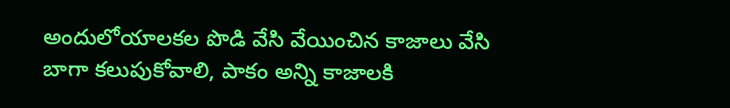అందులోయాలకల పొడి వేసి వేయించిన కాజాలు వేసి బాగా కలుపుకోవాలి, పాకం అన్ని కాజాలకి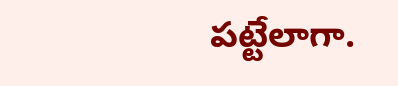పట్టేలాగా.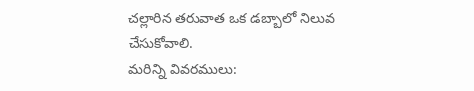చల్లారిన తరువాత ఒక డబ్బాలో నిలువ చేసుకోవాలి.
మరిన్ని వివరములు: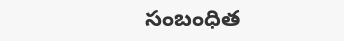సంబంధిత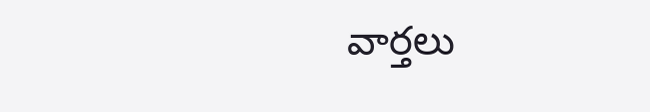వార్తలు